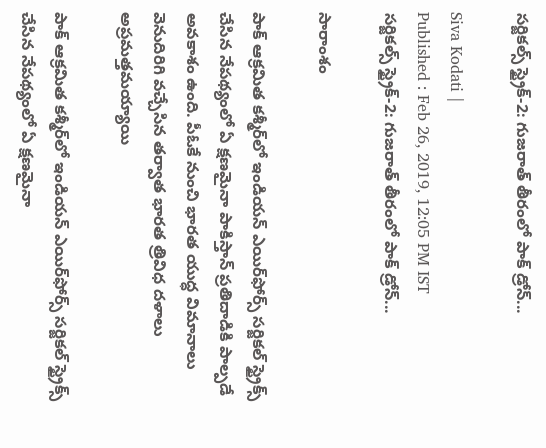సర్జికల్స్ స్ట్రైక్-2: గుజరాత్ తీరంలో పాక్ డ్రోన్...

Siva Kodati |
Published : Feb 26, 2019, 12:05 PM IST
సర్జికల్స్ స్ట్రైక్-2: గుజరాత్ తీరంలో పాక్ డ్రోన్...

సారాంశం

పాక్ ఆక్రమిత కశ్మీర్‌లో ఇండియన్ ఎయిర్‌ఫోర్స్ సర్జికల్ స్ట్రైక్స్ చేసిన నేపథ్యంలో ఏ క్షణమైనా పాకిస్తాన్ ప్రతిదాడికి పాల్పడే అవకాశం ఉంది. పీఓకే నుంచి భారత యుద్ధ విమానాలు వెనుదిరిగి వచ్చేసిన తర్వాత భారత త్రివిధ దళాలు అప్రమత్తమయ్యాయి

పాక్ ఆక్రమిత కశ్మీర్‌లో ఇండియన్ ఎయిర్‌ఫోర్స్ సర్జికల్ స్ట్రైక్స్ చేసిన నేపథ్యంలో ఏ క్షణమైనా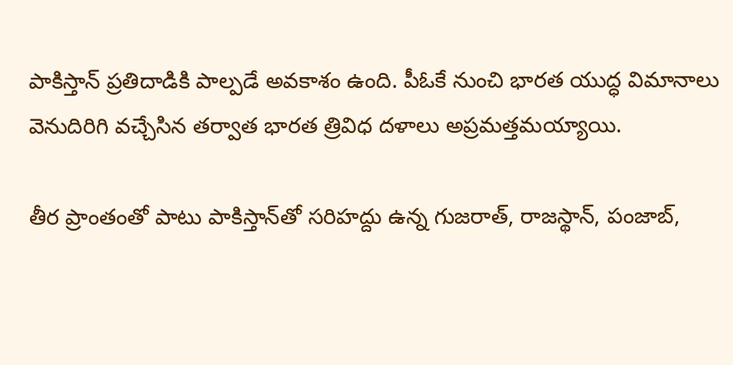పాకిస్తాన్ ప్రతిదాడికి పాల్పడే అవకాశం ఉంది. పీఓకే నుంచి భారత యుద్ధ విమానాలు వెనుదిరిగి వచ్చేసిన తర్వాత భారత త్రివిధ దళాలు అప్రమత్తమయ్యాయి.

తీర ప్రాంతంతో పాటు పాకిస్తాన్‌తో సరిహద్దు ఉన్న గుజరాత్, రాజస్థాన్, పంజాబ్,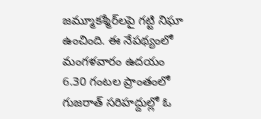జమ్మూకశ్మీర్‌లపై గట్టి నిఘా ఉంచింది. ఈ నేపథ్యంలో మంగళవారం ఉదయం 6.30 గంటల ప్రాంతంలో గుజరాత్ సరిహద్దుల్లో ఓ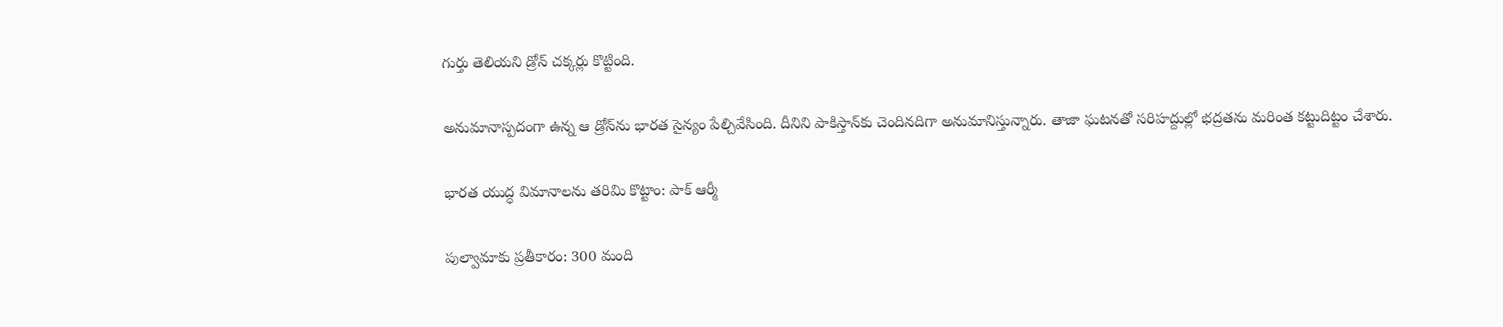గుర్తు తెలియని డ్రోన్ చక్కర్లు కొట్టింది.

అనుమానాస్పదంగా ఉన్న ఆ డ్రోన్‌ను భారత సైన్యం పేల్చివేసింది. దీనిని పాకిస్తాన్‌కు చెందినదిగా అనుమానిస్తున్నారు. తాజా ఘటనతో సరిహద్దుల్లో భద్రతను మరింత కట్టుదిట్టం చేశారు.

భారత యుద్ధ విమానాలను తరిమి కొట్టాం: పాక్ ఆర్మీ

పుల్వామాకు ప్రతీకారం: 300 మంది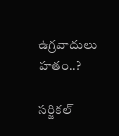ఉగ్రవాదులు హతం..?

సర్జికల్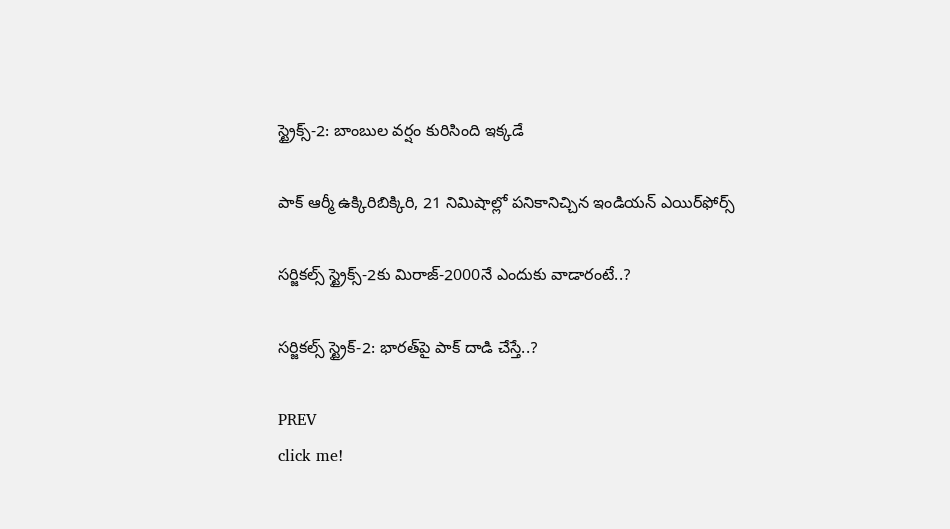స్ట్రైక్స్-2: బాంబుల వర్షం కురిసింది ఇక్కడే

పాక్ ఆర్మీ ఉక్కిరిబిక్కిరి, 21 నిమిషాల్లో పనికానిచ్చిన ఇండియన్ ఎయిర్‌ఫోర్స్

సర్జికల్స్ స్ట్రైక్స్‌-2కు మిరాజ్‌-2000నే ఎందుకు వాడారంటే..?

సర్జికల్స్ స్ట్రైక్-2: భారత్‌పై పాక్ దాడి చేస్తే..?

PREV
click me!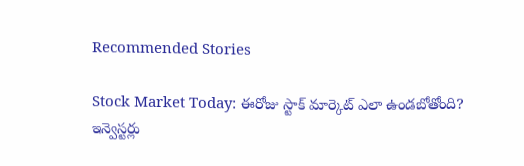Recommended Stories

Stock Market Today: ఈరోజు స్టాక్ మార్కెట్ ఎలా ఉండబోతోంది? ఇన్వెస్టర్లు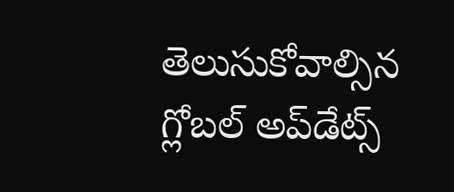తెలుసుకోవాల్సిన గ్లోబల్ అప్‌డేట్స్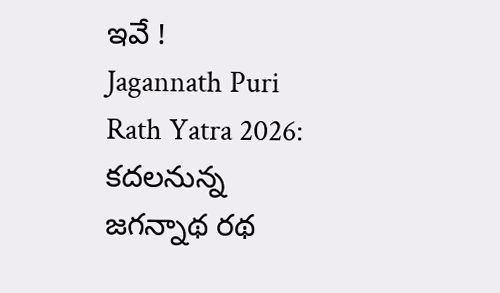ఇవే !
Jagannath Puri Rath Yatra 2026: కదలనున్న జగన్నాథ రథ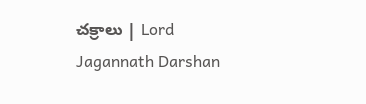చక్రాలు | Lord Jagannath Darshan